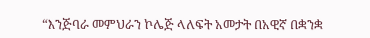“እንጅባራ መምህራን ኮሌጅ ላለፍት አመታት በአዊኛ በቋንቋ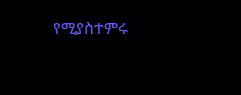የሚያስተምሩ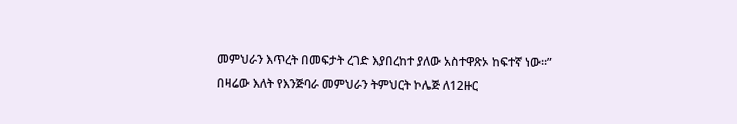መምህራን እጥረት በመፍታት ረገድ እያበረከተ ያለው አስተዋጽኦ ከፍተኛ ነው።”
በዛሬው እለት የእንጅባራ መምህራን ትምህርት ኮሌጅ ለ12ዙር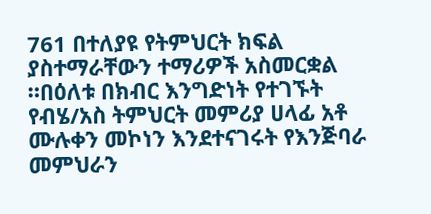761 በተለያዩ የትምህርት ክፍል ያስተማራቸውን ተማሪዎች አስመርቋል ።በዕለቱ በክብር እንግድነት የተገኙት የብሄ/አስ ትምህርት መምሪያ ሀላፊ አቶ ሙሉቀን መኮነን እንደተናገሩት የእንጅባራ መምህራን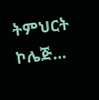ትምህርት ኮሌጅ…